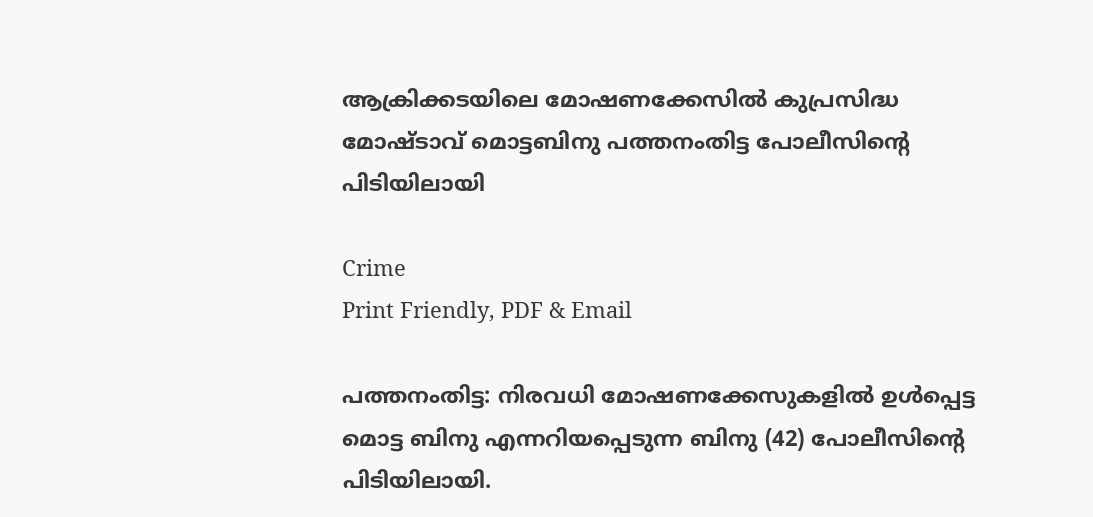ആക്രിക്കടയിലെ മോഷണക്കേസിൽ കുപ്രസിദ്ധ മോഷ്ടാവ് മൊട്ടബിനു പത്തനംതിട്ട പോലീസിന്റെ പിടിയിലായി

Crime
Print Friendly, PDF & Email

പത്തനംതിട്ട: നിരവധി മോഷണക്കേസുകളിൽ ഉൾപ്പെട്ട മൊട്ട ബിനു എന്നറിയപ്പെടുന്ന ബിനു (42) പോലീസിന്റെ പിടിയിലായി.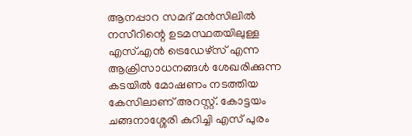ആനപ്പാറ സമദ് മൻസിലിൽ നസീറിന്റെ ഉടമസ്ഥതയിലുള്ള എസ്.എൻ ട്രെഡേഴ്‌സ് എന്ന ആക്രിസാധനങ്ങൾ ശേഖരിക്കുന്ന കടയിൽ മോഷണം നടത്തിയ കേസിലാണ് അറസ്റ്റ്. കോട്ടയം ചങ്ങനാശ്ശേരി കുറിച്ചി എസ് പുരം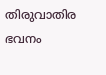തിരുവാതിര ഭവനം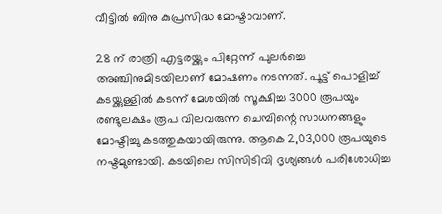വീട്ടിൽ ബിനു കുപ്രസിദ്ധ മോഷ്ടാവാണ്.

28 ന് രാത്രി എട്ടരയ്ക്കും പിറ്റേന്ന് പുലർച്ചെ അഞ്ചിനുമിടയിലാണ് മോഷണം നടന്നത്. പൂട്ട് പൊളിച്ച് കടയ്ക്കുള്ളിൽ കടന്ന് മേശയിൽ സൂക്ഷിച്ച 3000 രൂപയും രണ്ടുലക്ഷം രൂപ വിലവരുന്ന ചെമ്പിന്റെ സാധനങ്ങളും മോഷ്ടിച്ചു കടത്തുകയായിരുന്നു. ആകെ 2,03,000 രൂപയുടെ നഷ്ടമുണ്ടായി. കടയിലെ സിസിടിവി ദൃശ്യങ്ങൾ പരിശോധിച്ച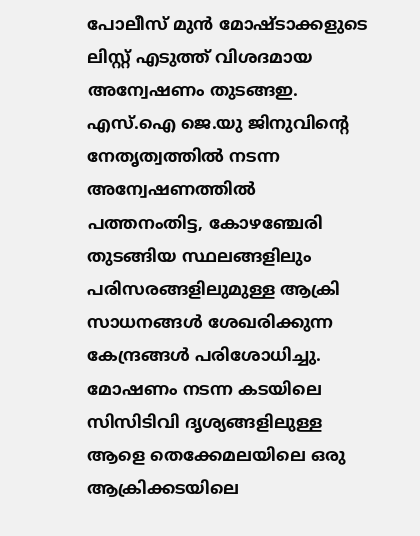പോലീസ് മുൻ മോഷ്ടാക്കളുടെ ലിസ്റ്റ് എടുത്ത് വിശദമായ അന്വേഷണം തുടങ്ങഇ. എസ്.ഐ ജെ.യു ജിനുവിന്റെ നേതൃത്വത്തിൽ നടന്ന അന്വേഷണത്തിൽ പത്തനംതിട്ട, കോഴഞ്ചേരി തുടങ്ങിയ സ്ഥലങ്ങളിലും പരിസരങ്ങളിലുമുള്ള ആക്രി സാധനങ്ങൾ ശേഖരിക്കുന്ന കേന്ദ്രങ്ങൾ പരിശോധിച്ചു. മോഷണം നടന്ന കടയിലെ സിസിടിവി ദൃശ്യങ്ങളിലുള്ള ആളെ തെക്കേമലയിലെ ഒരു ആക്രിക്കടയിലെ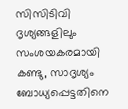സിസിടിവി ദൃശ്യങ്ങളിലും സംശയകരമായി കണ്ടു, സാദൃശ്യം ബോധ്യപ്പെട്ടതിനെ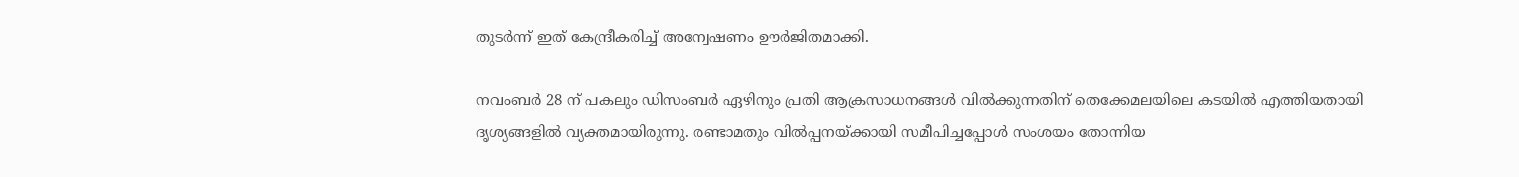തുടർന്ന് ഇത് കേന്ദ്രീകരിച്ച് അന്വേഷണം ഊർജിതമാക്കി.

നവംബർ 28 ന് പകലും ഡിസംബർ ഏഴിനും പ്രതി ആക്രസാധനങ്ങൾ വിൽക്കുന്നതിന് തെക്കേമലയിലെ കടയിൽ എത്തിയതായി ദൃശ്യങ്ങളിൽ വ്യക്തമായിരുന്നു. രണ്ടാമതും വിൽപ്പനയ്ക്കായി സമീപിച്ചപ്പോൾ സംശയം തോന്നിയ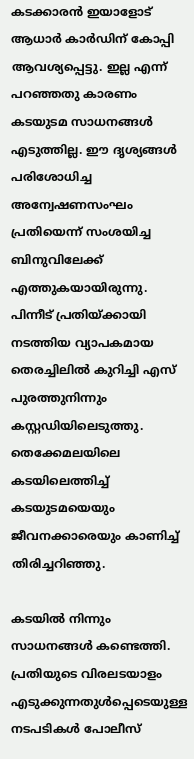കടക്കാരൻ ഇയാളോട് ആധാർ കാർഡിന് കോപ്പി ആവശ്യപ്പെട്ടു. ഇല്ല എന്ന് പറഞ്ഞതു കാരണം കടയുടമ സാധനങ്ങൾ എടുത്തില്ല. ഈ ദൃശ്യങ്ങൾ പരിശോധിച്ച അന്വേഷണസംഘം പ്രതിയെന്ന് സംശയിച്ച ബിനുവിലേക്ക് എത്തുകയായിരുന്നു. പിന്നീട് പ്രതിയ്ക്കായി നടത്തിയ വ്യാപകമായ തെരച്ചിലിൽ കുറിച്ചി എസ് പുരത്തുനിന്നും കസ്റ്റഡിയിലെടുത്തു. തെക്കേമലയിലെ കടയിലെത്തിച്ച് കടയുടമയെയും ജീവനക്കാരെയും കാണിച്ച് തിരിച്ചറിഞ്ഞു.

കടയിൽ നിന്നും സാധനങ്ങൾ കണ്ടെത്തി. പ്രതിയുടെ വിരലടയാളം എടുക്കുന്നതുൾപ്പെടെയുള്ള നടപടികൾ പോലീസ്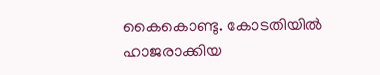കൈകൊണ്ടു. കോടതിയിൽ ഹാജരാക്കിയ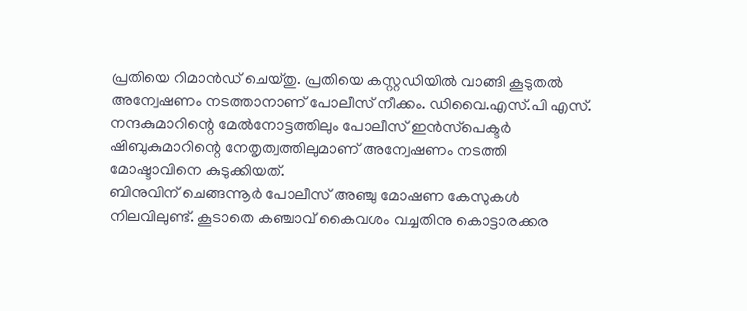പ്രതിയെ റിമാൻഡ് ചെയ്തു. പ്രതിയെ കസ്റ്റഡിയിൽ വാങ്ങി കൂടുതൽ അന്വേഷണം നടത്താനാണ് പോലീസ് നീക്കം. ഡിവൈ.എസ്.പി എസ്. നന്ദകുമാറിന്റെ മേൽനോട്ടത്തിലും പോലീസ് ഇൻസ്‌പെക്ടർ ഷിബുകുമാറിന്റെ നേതൃത്വത്തിലുമാണ് അന്വേഷണം നടത്തി മോഷ്ടാവിനെ കുടുക്കിയത്.
ബിനുവിന് ചെങ്ങന്നൂർ പോലീസ് അഞ്ചു മോഷണ കേസുകൾ നിലവിലുണ്ട്. കൂടാതെ കഞ്ചാവ് കൈവശം വച്ചതിനു കൊട്ടാരക്കര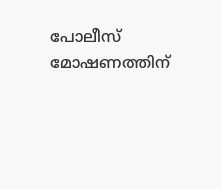പോലീസ് മോഷണത്തിന്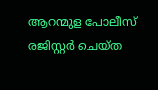ആറന്മുള പോലീസ് രജിസ്റ്റർ ചെയ്ത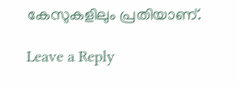കേസുകളിലും പ്രതിയാണ്.

Leave a Reply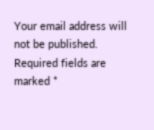Your email address will not be published. Required fields are marked *